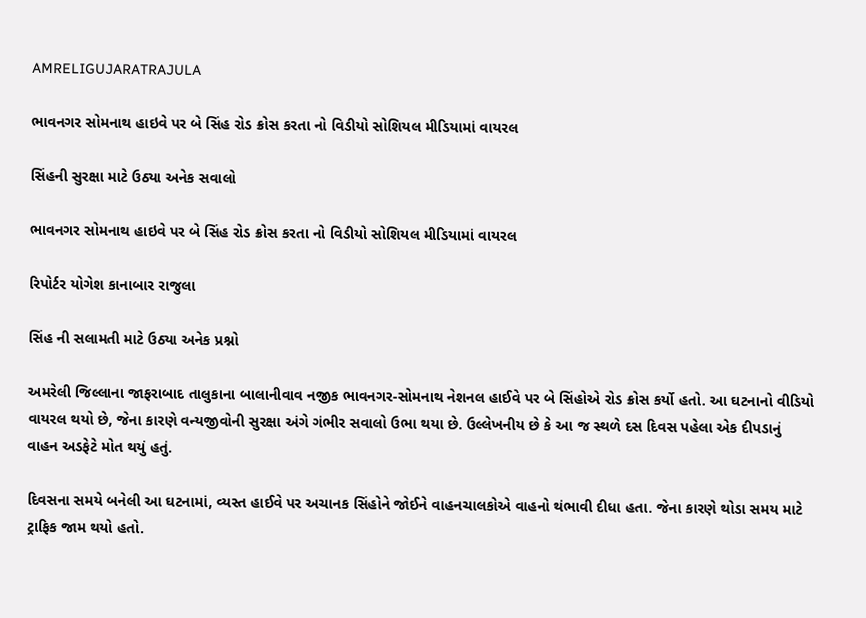AMRELIGUJARATRAJULA

ભાવનગર સોમનાથ હાઇવે પર બે સિંહ રોડ ક્રોસ કરતા નો વિડીયો સોશિયલ મીડિયામાં વાયરલ

સિંહની સુરક્ષા માટે ઉઠ્યા અનેક સવાલો

ભાવનગર સોમનાથ હાઇવે પર બે સિંહ રોડ ક્રોસ કરતા નો વિડીયો સોશિયલ મીડિયામાં વાયરલ

રિપોર્ટર યોગેશ કાનાબાર રાજુલા

સિંહ ની સલામતી માટે ઉઠ્યા અનેક પ્રશ્નો

અમરેલી જિલ્લાના જાફરાબાદ તાલુકાના બાલાનીવાવ નજીક ભાવનગર-સોમનાથ નેશનલ હાઈવે પર બે સિંહોએ રોડ ક્રોસ કર્યો હતો. આ ઘટનાનો વીડિયો વાયરલ થયો છે, જેના કારણે વન્યજીવોની સુરક્ષા અંગે ગંભીર સવાલો ઉભા થયા છે. ઉલ્લેખનીય છે કે આ જ સ્થળે દસ દિવસ પહેલા એક દીપડાનું વાહન અડફેટે મોત થયું હતું.

દિવસના સમયે બનેલી આ ઘટનામાં, વ્યસ્ત હાઈવે પર અચાનક સિંહોને જોઈને વાહનચાલકોએ વાહનો થંભાવી દીધા હતા. જેના કારણે થોડા સમય માટે ટ્રાફિક જામ થયો હતો.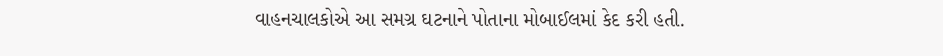વાહનચાલકોએ આ સમગ્ર ઘટનાને પોતાના મોબાઈલમાં કેદ કરી હતી.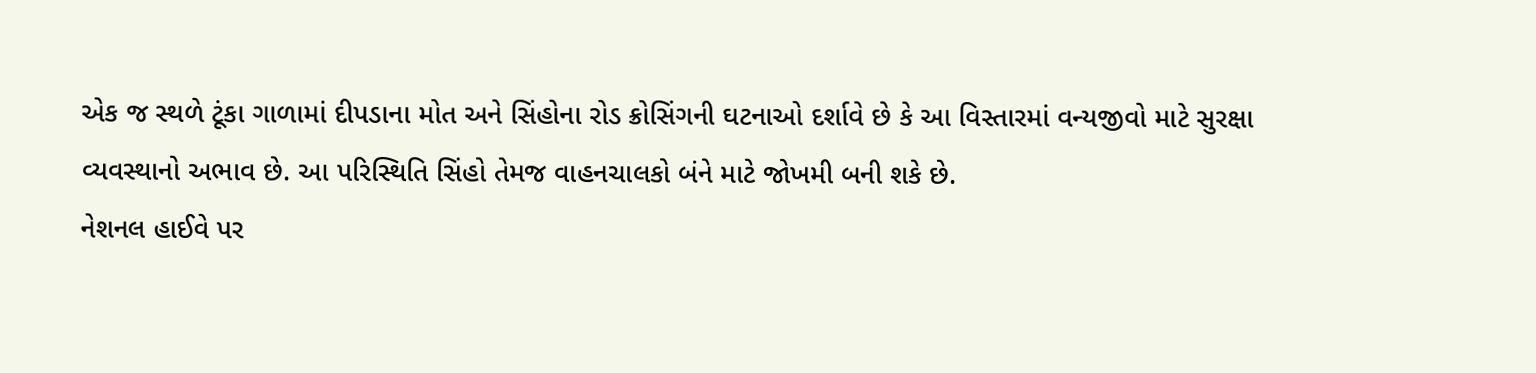એક જ સ્થળે ટૂંકા ગાળામાં દીપડાના મોત અને સિંહોના રોડ ક્રોસિંગની ઘટનાઓ દર્શાવે છે કે આ વિસ્તારમાં વન્યજીવો માટે સુરક્ષા વ્યવસ્થાનો અભાવ છે. આ પરિસ્થિતિ સિંહો તેમજ વાહનચાલકો બંને માટે જોખમી બની શકે છે.
નેશનલ હાઈવે પર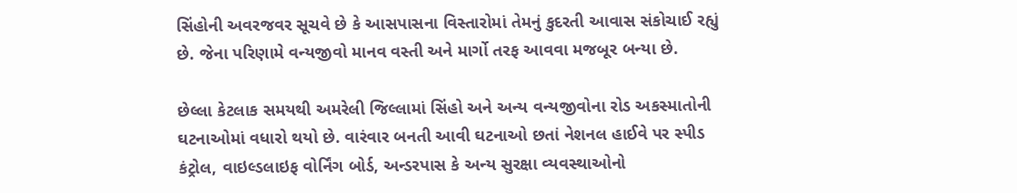સિંહોની અવરજવર સૂચવે છે કે આસપાસના વિસ્તારોમાં તેમનું કુદરતી આવાસ સંકોચાઈ રહ્યું છે. જેના પરિણામે વન્યજીવો માનવ વસ્તી અને માર્ગો તરફ આવવા મજબૂર બન્યા છે.

છેલ્લા કેટલાક સમયથી અમરેલી જિલ્લામાં સિંહો અને અન્ય વન્યજીવોના રોડ અકસ્માતોની ઘટનાઓમાં વધારો થયો છે. વારંવાર બનતી આવી ઘટનાઓ છતાં નેશનલ હાઈવે પર સ્પીડ કંટ્રોલ, વાઇલ્ડલાઇફ વોર્નિંગ બોર્ડ, અન્ડરપાસ કે અન્ય સુરક્ષા વ્યવસ્થાઓનો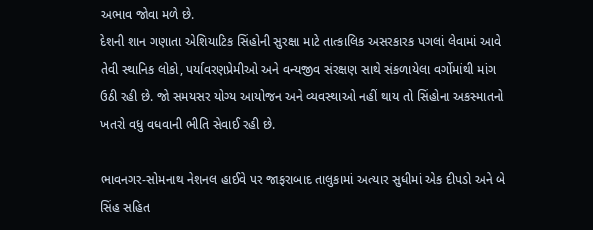અભાવ જોવા મળે છે.
દેશની શાન ગણાતા એશિયાટિક સિંહોની સુરક્ષા માટે તાત્કાલિક અસરકારક પગલાં લેવામાં આવે તેવી સ્થાનિક લોકો, પર્યાવરણપ્રેમીઓ અને વન્યજીવ સંરક્ષણ સાથે સંકળાયેલા વર્ગોમાંથી માંગ ઉઠી રહી છે. જો સમયસર યોગ્ય આયોજન અને વ્યવસ્થાઓ નહીં થાય તો સિંહોના અકસ્માતનો ખતરો વધુ વધવાની ભીતિ સેવાઈ રહી છે.

ભાવનગર-સોમનાથ નેશનલ હાઈવે પર જાફરાબાદ તાલુકામાં અત્યાર સુધીમાં એક દીપડો અને બે સિંહ સહિત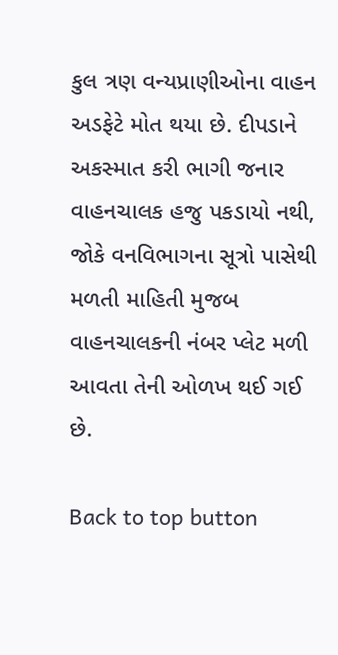કુલ ત્રણ વન્યપ્રાણીઓના વાહન અડફેટે મોત થયા છે. દીપડાને અકસ્માત કરી ભાગી જનાર વાહનચાલક હજુ પકડાયો નથી, જોકે વનવિભાગના સૂત્રો પાસેથી મળતી માહિતી મુજબ વાહનચાલકની નંબર પ્લેટ મળી આવતા તેની ઓળખ થઈ ગઈ છે.

Back to top button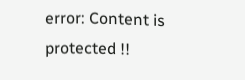error: Content is protected !!